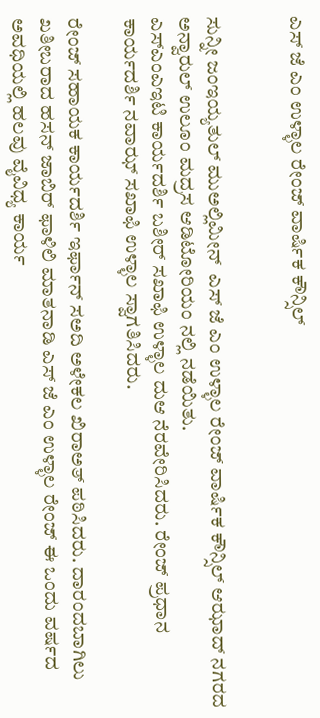ಎಸ್ ಜೆ ಎಂ ಉಳ್ಳಾಲ ರೇಂಜ್ ವಾರ್ಷಿಕ ಕೌನ್ಸಿಲ್


ಸುನ್ನೀ ಜಂಇಯ್ಯತುಲ್ ಮುಅಲ್ಲಿಮೀನ್  ಎಸ್ ಜೆ ಎಂ ಉಳ್ಳಾಲ ರೇಂಜ್ ವಾರ್ಷಿಕ ಕೌನ್ಸಿಲ್ ಆಝಾದ್ ನಗರದ ಅನ್ವಾರುಲ್ ಉಲೂಂ ಮದ್ರಸ ಆಡಿಟೋರಿಯಂ ನಲ್ಲಿ ನಡೆಯಿತು.
ಎಸ್ಎಂಎಇಟಿ ಕಾರ್ಯದರ್ಶಿ ಬಶೀರ್ ಸಖಾಫಿ ಉಳ್ಳಾಲ ದುಆ ನೆರವೇರಿಸಿದರು. ರೇಂಜ್ ಪ್ರಧಾನ ಕಾರ್ಯದರ್ಶಿ ನವಾಝ್ ಸಖಾಫಿ ಉಳ್ಳಾಲ ಸ್ವಾಗತಿಸಿದರು.

ರೇಂಜ್ ಸಹಾಯಕ ಕಾರ್ಯದರ್ಶಿ ಇರ್ಫಾನ್ ಸಅದಿ ಅಳೇಕಲ ಖಿರಾಅತ್ ಪಠಿಸಿದರು. ದಾರಂದಬಾಗಿಲು ಖತೀಬರಾದ ಹಸನ್ ಜಾಬಿರ್ ಫಾಳಿಲಿ ಮಾತನಾಡಿ ಎಸ್ ಜೆ ಎಂ ಉಳ್ಳಾಲ ರೇಂಜ್ ಈ ಒಂದು ವರ್ಷದ ಅವಧಿಯಲ್ಲಿ ಹಲವು ವೈವಿಧ್ಯ ಕಾರ್ಯ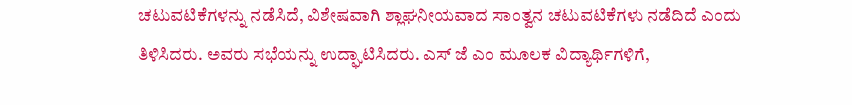ಚಟುವಟಿಕೆಗಳನ್ನು ನಡೆಸಿದೆ, ವಿಶೇಷವಾಗಿ ಶ್ಲಾಘನೀಯವಾದ ಸಾಂತ್ವನ ಚಟುವಟಿಕೆಗಳು ನಡೆದಿದೆ ಎಂದು ತಿಳಿಸಿದರು. ಅವರು ಸಭೆಯನ್ನು ಉದ್ಘಾಟಿಸಿದರು. ಎಸ್ ಜೆ ಎಂ ಮೂಲಕ ವಿದ್ಯಾರ್ಥಿಗಳಿಗೆ,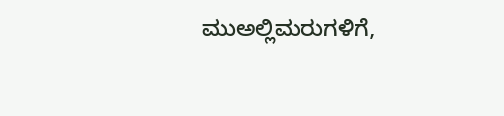ಮುಅಲ್ಲಿಮರುಗಳಿಗೆ,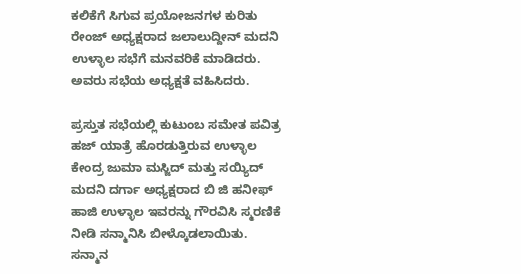ಕಲಿಕೆಗೆ ಸಿಗುವ ಪ್ರಯೋಜನಗಳ ಕುರಿತು ರೇಂಜ್ ಅಧ್ಯಕ್ಷರಾದ ಜಲಾಲುದ್ದೀನ್ ಮದನಿ ಉಳ್ಳಾಲ ಸಭೆಗೆ ಮನವರಿಕೆ ಮಾಡಿದರು.  ಅವರು ಸಭೆಯ ಅಧ್ಯಕ್ಷತೆ ವಹಿಸಿದರು.

ಪ್ರಸ್ತುತ ಸಭೆಯಲ್ಲಿ ಕುಟುಂಬ ಸಮೇತ ಪವಿತ್ರ ಹಜ್ ಯಾತ್ರೆ ಹೊರಡುತ್ತಿರುವ ಉಳ್ಳಾಲ ಕೇಂದ್ರ ಜುಮಾ ಮಸ್ಜಿದ್ ಮತ್ತು ಸಯ್ಯಿದ್ ಮದನಿ ದರ್ಗಾ ಅಧ್ಯಕ್ಷರಾದ ಬಿ ಜಿ ಹನೀಫ್ ಹಾಜಿ ಉಳ್ಳಾಲ ಇವರನ್ನು ಗೌರವಿಸಿ ಸ್ಮರಣಿಕೆ ನೀಡಿ ಸನ್ಮಾನಿಸಿ ಬೀಳ್ಕೊಡಲಾಯಿತು.
ಸನ್ಮಾನ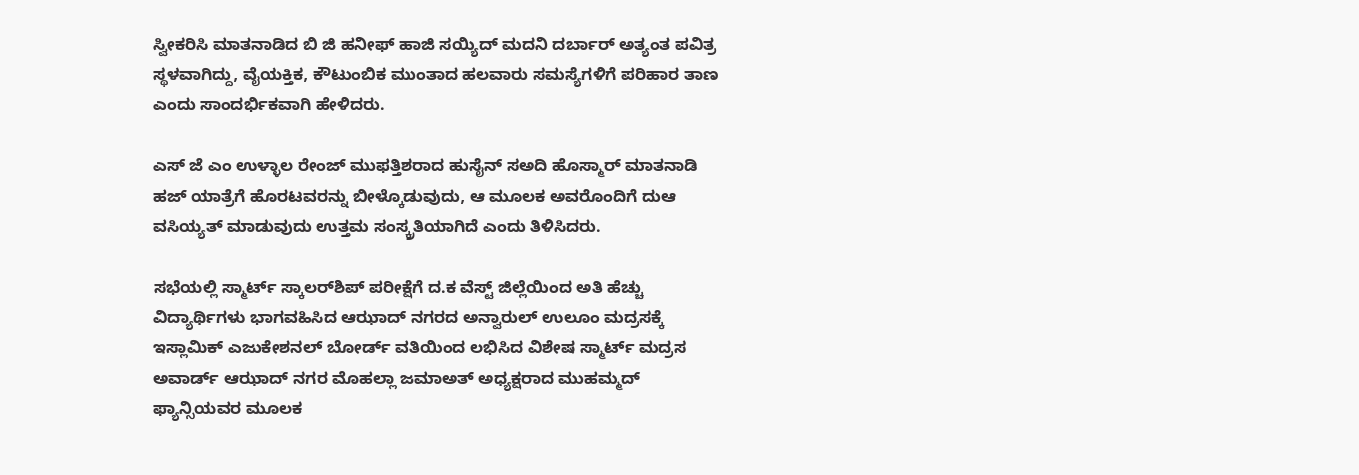ಸ್ವೀಕರಿಸಿ ಮಾತನಾಡಿದ ಬಿ ಜಿ ಹನೀಫ್ ಹಾಜಿ ಸಯ್ಯಿದ್ ಮದನಿ ದರ್ಬಾರ್ ಅತ್ಯಂತ ಪವಿತ್ರ ಸ್ಥಳವಾಗಿದ್ದು, ವೈಯಕ್ತಿಕ, ಕೌಟುಂಬಿಕ ಮುಂತಾದ ಹಲವಾರು ಸಮಸ್ಯೆಗಳಿಗೆ ಪರಿಹಾರ ತಾಣ ಎಂದು ಸಾಂದರ್ಭಿಕವಾಗಿ ಹೇಳಿದರು.

ಎಸ್ ಜೆ ಎಂ ಉಳ್ಳಾಲ ರೇಂಜ್ ಮುಫತ್ತಿಶರಾದ ಹುಸೈನ್ ಸಅದಿ ಹೊಸ್ಮಾರ್ ಮಾತನಾಡಿ ಹಜ್ ಯಾತ್ರೆಗೆ ಹೊರಟವರನ್ನು ಬೀಳ್ಕೊಡುವುದು, ಆ ಮೂಲಕ ಅವರೊಂದಿಗೆ ದುಆ ವಸಿಯ್ಯತ್ ಮಾಡುವುದು ಉತ್ತಮ ಸಂಸ್ಕ್ರತಿಯಾಗಿದೆ ಎಂದು ತಿಳಿಸಿದರು.

ಸಭೆಯಲ್ಲಿ ಸ್ಮಾರ್ಟ್ ಸ್ಕಾಲರ್‌ಶಿಪ್ ಪರೀಕ್ಷೆಗೆ ದ.ಕ ವೆಸ್ಟ್ ಜಿಲ್ಲೆಯಿಂದ ಅತಿ ಹೆಚ್ಚು ವಿದ್ಯಾರ್ಥಿಗಳು ಭಾಗವಹಿಸಿದ ಆಝಾದ್ ನಗರದ ಅನ್ವಾರುಲ್ ಉಲೂಂ ಮದ್ರಸಕ್ಕೆ ಇಸ್ಲಾಮಿಕ್ ಎಜುಕೇಶನಲ್ ಬೋರ್ಡ್ ವತಿಯಿಂದ ಲಭಿಸಿದ ವಿಶೇಷ ಸ್ಮಾರ್ಟ್ ಮದ್ರಸ ಅವಾರ್ಡ್ ಆಝಾದ್ ನಗರ ಮೊಹಲ್ಲಾ ಜಮಾಅತ್ ಅಧ್ಯಕ್ಷರಾದ ಮುಹಮ್ಮದ್ ಫ್ಯಾನ್ಸಿಯವರ ಮೂಲಕ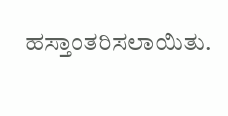ಹಸ್ತಾಂತರಿಸಲಾಯಿತು.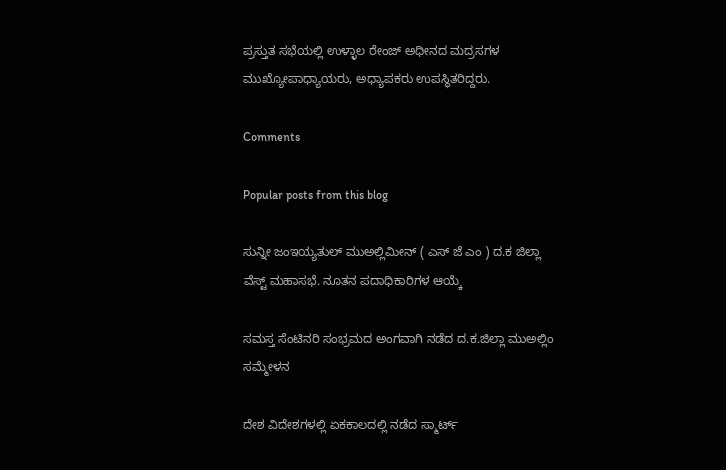ಪ್ರಸ್ತುತ ಸಭೆಯಲ್ಲಿ ಉಳ್ಳಾಲ ರೇಂಜ್ ಅಧೀನದ ಮದ್ರಸಗಳ ಮುಖ್ಯೋಪಾಧ್ಯಾಯರು, ಅಧ್ಯಾಪಕರು ಉಪಸ್ಥಿತರಿದ್ದರು.

Comments

Popular posts from this blog

ಸುನ್ನೀ ಜಂಇಯ್ಯತುಲ್ ಮುಅಲ್ಲಿಮೀನ್ ( ಎಸ್ ಜೆ ಎಂ ) ದ.ಕ ಜಿಲ್ಲಾ ವೆಸ್ಟ್ ಮಹಾಸಭೆ. ನೂತನ ಪದಾಧಿಕಾರಿಗಳ ಆಯ್ಕೆ

ಸಮಸ್ತ ಸೆಂಟಿನರಿ ಸಂಭ್ರಮದ ಅಂಗವಾಗಿ ನಡೆದ ದ.ಕ.ಜಿಲ್ಲಾ ಮುಅಲ್ಲಿಂ ಸಮ್ಮೇಳನ

ದೇಶ ವಿದೇಶಗಳಲ್ಲಿ ಏಕಕಾಲದಲ್ಲಿ ನಡೆದ ಸ್ಮಾರ್ಟ್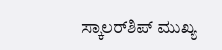ಸ್ಕಾಲರ್‌ಶಿಪ್ ಮುಖ್ಯ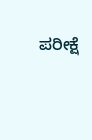ಪರೀಕ್ಷೆ